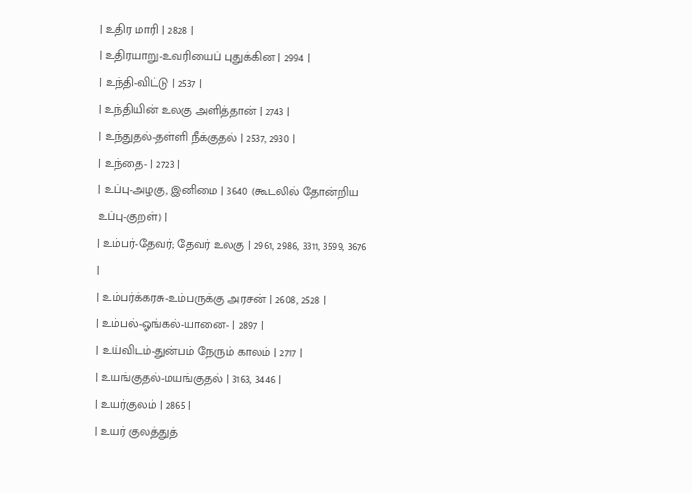| உதிர மாரி | 2828 |
| உதிரயாறு-உவரியைப் புதுக்கின | 2994 |
| உந்தி-விட்டு | 2537 |
| உந்தியின் உலகு அளித்தான் | 2743 |
| உந்துதல்-தள்ளி நீக்குதல் | 2537, 2930 |
| உந்தை- | 2723 |
| உப்பு-அழகு, இனிமை | 3640 (கூடலில் தோன்றிய உப்பு-குறள்) |
| உம்பர்-தேவர்; தேவர் உலகு | 2961, 2986, 3311, 3599, 3676 |
| உம்பர்க்கரசு-உம்பருக்கு அரசன் | 2608, 2528 |
| உம்பல்-ஓங்கல்-யானை- | 2897 |
| உய்விடம்-துன்பம் நேரும் காலம் | 2717 |
| உயங்குதல்-மயங்குதல் | 3163, 3446 |
| உயர்குலம் | 2865 |
| உயர் குலத்துத்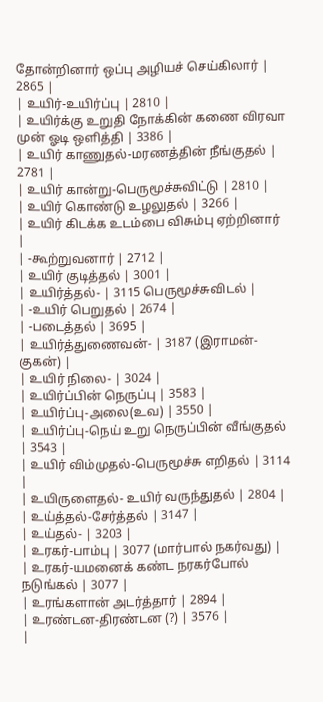தோன்றினார் ஒப்பு அழியச் செய்கிலார் | 2865 |
| உயிர்-உயிர்ப்பு | 2810 |
| உயிர்க்கு உறுதி நோக்கின் கணை விரவா முன் ஓடி ஒளித்தி | 3386 |
| உயிர் காணுதல்-மரணத்தின் நீங்குதல் | 2781 |
| உயிர் கான்று-பெருமூச்சுவிட்டு | 2810 |
| உயிர் கொண்டு உழலுதல் | 3266 |
| உயிர் கிடக்க உடம்பை விசும்பு ஏற்றினார் |
| -கூற்றுவனார் | 2712 |
| உயிர் குடித்தல் | 3001 |
| உயிர்த்தல்- | 3115 பெருமூச்சுவிடல் |
| -உயிர் பெறுதல் | 2674 |
| -படைத்தல் | 3695 |
| உயிர்த்துணைவன்- | 3187 (இராமன்-குகன்) |
| உயிர் நிலை- | 3024 |
| உயிர்ப்பின் நெருப்பு | 3583 |
| உயிர்ப்பு-அலை(உவ) | 3550 |
| உயிர்ப்பு-நெய் உறு நெருப்பின் வீங்குதல் | 3543 |
| உயிர் விம்முதல்-பெருமூச்சு எறிதல் | 3114 |
| உயிருளைதல்- உயிர் வருந்துதல் | 2804 |
| உய்த்தல்-சேர்த்தல் | 3147 |
| உய்தல்- | 3203 |
| உரகர்-பாம்பு | 3077 (மார்பால் நகர்வது) |
| உரகர்-யமனைக் கண்ட நரகர்போல் நடுங்கல் | 3077 |
| உரங்களான் அடர்த்தார் | 2894 |
| உரண்டன-திரண்டன (?) | 3576 |
|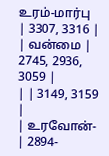உரம்-மார்பு | 3307, 3316 |
| வன்மை | 2745, 2936, 3059 |
| | 3149, 3159 |
| உரவோன்- | 2894-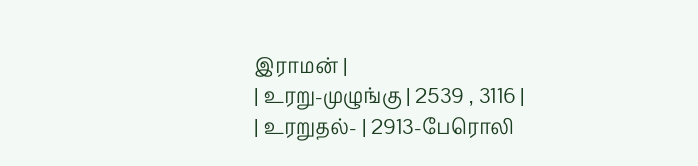இராமன் |
| உரறு-முழுங்கு | 2539 , 3116 |
| உரறுதல்- | 2913-பேரொலி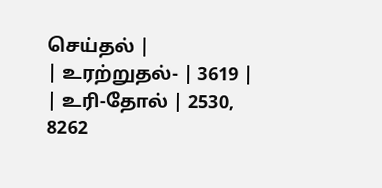செய்தல் |
| உரற்றுதல்- | 3619 |
| உரி-தோல் | 2530, 8262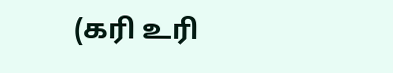(கரி உரி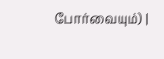போர்வையும்) |